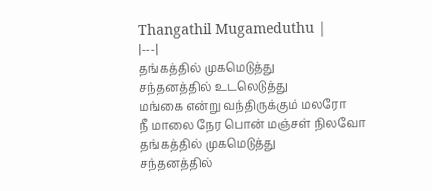Thangathil Mugameduthu |
|---|
தங்கத்தில் முகமெடுத்து
சந்தனத்தில் உடலெடுத்து
மங்கை என்று வந்திருக்கும் மலரோ
நீ மாலை நேர பொன் மஞ்சள் நிலவோ
தங்கத்தில் முகமெடுத்து
சந்தனத்தில்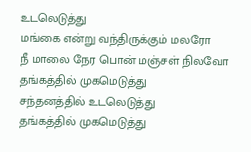உடலெடுத்து
மங்கை என்று வந்திருக்கும் மலரோ
நீ மாலை நேர பொன் மஞ்சள் நிலவோ
தங்கத்தில் முகமெடுத்து
சந்தனத்தில் உடலெடுத்து
தங்கத்தில் முகமெடுத்து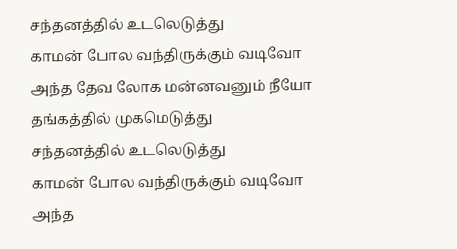சந்தனத்தில் உடலெடுத்து
காமன் போல வந்திருக்கும் வடிவோ
அந்த தேவ லோக மன்னவனும் நீயோ
தங்கத்தில் முகமெடுத்து
சந்தனத்தில் உடலெடுத்து
காமன் போல வந்திருக்கும் வடிவோ
அந்த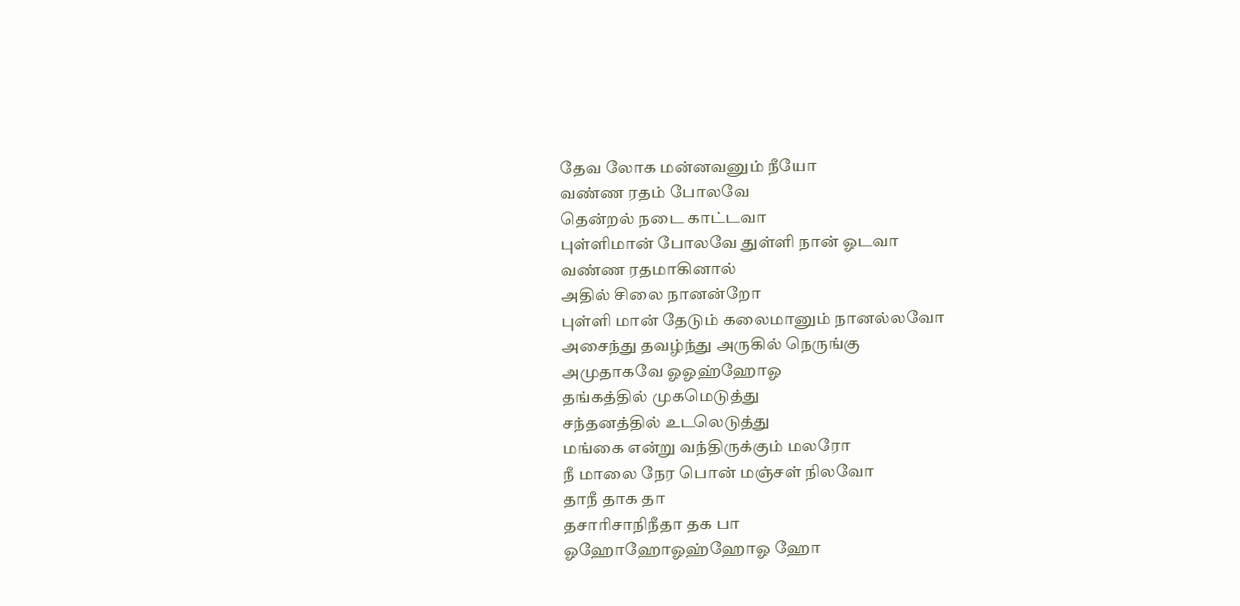தேவ லோக மன்னவனும் நீயோ
வண்ண ரதம் போலவே
தென்றல் நடை காட்டவா
புள்ளிமான் போலவே துள்ளி நான் ஓடவா
வண்ண ரதமாகினால்
அதில் சிலை நானன்றோ
புள்ளி மான் தேடும் கலைமானும் நானல்லவோ
அசைந்து தவழ்ந்து அருகில் நெருங்கு
அமுதாகவே ஓஓஹ்ஹோஓ
தங்கத்தில் முகமெடுத்து
சந்தனத்தில் உடலெடுத்து
மங்கை என்று வந்திருக்கும் மலரோ
நீ மாலை நேர பொன் மஞ்சள் நிலவோ
தாநீ தாக தா
தசாரிசாநிநீதா தக பா
ஓஹோஹோஓஹ்ஹோஓ ஹோ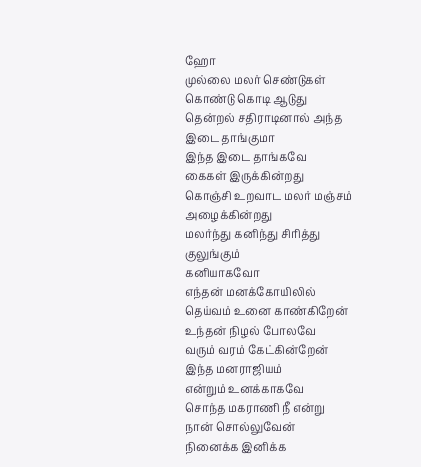ஹோ
முல்லை மலர் செண்டுகள்
கொண்டு கொடி ஆடுது
தென்றல் சதிராடினால் அந்த இடை தாங்குமா
இந்த இடை தாங்கவே
கைகள் இருக்கின்றது
கொஞ்சி உறவாட மலர் மஞ்சம்
அழைக்கின்றது
மலர்ந்து கனிந்து சிரித்து குலுங்கும்
கனியாகவோ
எந்தன் மனக்கோயிலில்
தெய்வம் உனை காண்கிறேன்
உந்தன் நிழல் போலவே
வரும் வரம் கேட்கின்றேன்
இந்த மனராஜியம்
என்றும் உனக்காகவே
சொந்த மகராணி நீ என்று
நான் சொல்லுவேன்
நினைக்க இனிக்க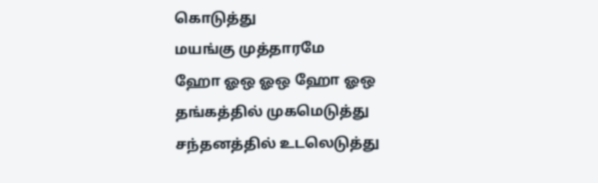கொடுத்து
மயங்கு முத்தாரமே
ஹோ ஓஒ ஓஒ ஹோ ஓஒ
தங்கத்தில் முகமெடுத்து
சந்தனத்தில் உடலெடுத்து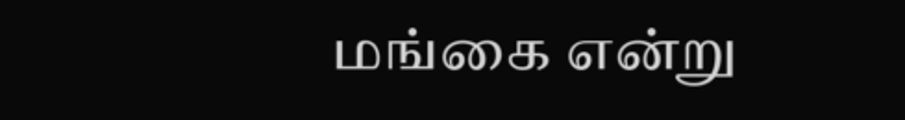மங்கை என்று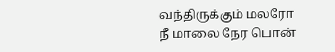வந்திருக்கும் மலரோ
நீ மாலை நேர பொன்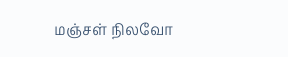மஞ்சள் நிலவோ